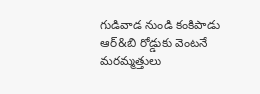గుడివాడ నుండి కంకిపాడు ఆర్&బి రోడ్డుకు వెంటనే మరమ్మత్తులు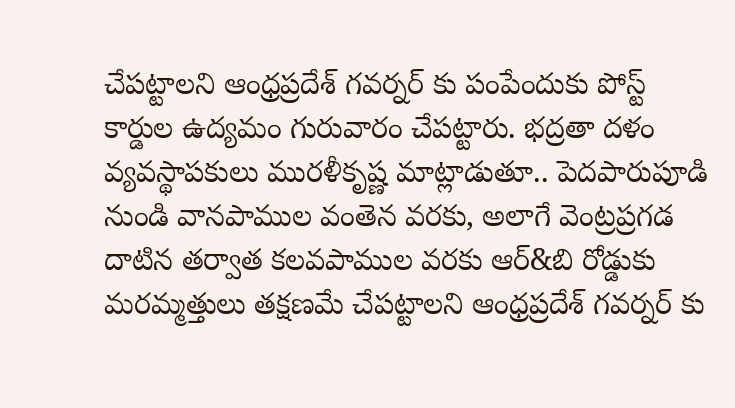చేపట్టాలని ఆంధ్రప్రదేశ్ గవర్నర్ కు పంపేందుకు పోస్ట్ కార్డుల ఉద్యమం గురువారం చేపట్టారు. భద్రతా దళం వ్యవస్థాపకులు మురళీకృష్ణ మాట్లాడుతూ.. పెదపారుపూడి నుండి వానపాముల వంతెన వరకు, అలాగే వెంట్రప్రగడ దాటిన తర్వాత కలవపాముల వరకు ఆర్&బి రోడ్డుకు మరమ్మత్తులు తక్షణమే చేపట్టాలని ఆంధ్రప్రదేశ్ గవర్నర్ కు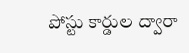పోస్టు కార్డుల ద్వారా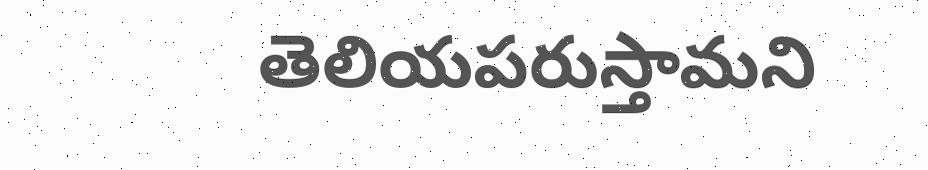తెలియపరుస్తామని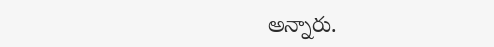అన్నారు.